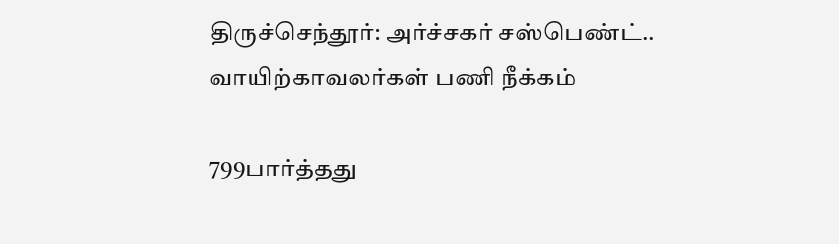திருச்செந்தூர்: அர்ச்சகர் சஸ்பெண்ட்.. வாயிற்காவலர்கள் பணி நீக்கம்

799பார்த்தது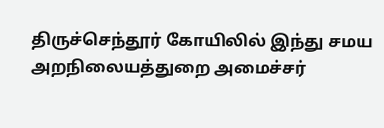திருச்செந்தூர் கோயிலில் இந்து சமய அறநிலையத்துறை அமைச்சர்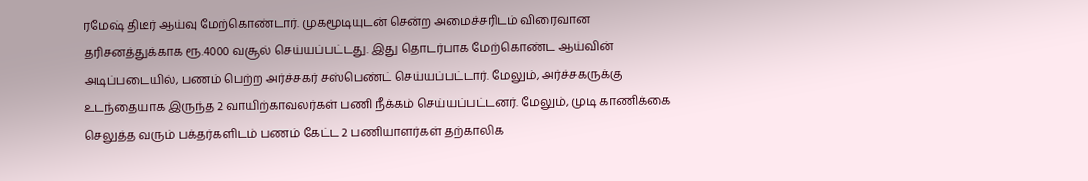ரமேஷ் திடீர் ஆய்வு மேற்கொண்டார். முகமூடியுடன் சென்ற அமைச்சரிடம் விரைவான தரிசனத்துக்காக ரூ.4000 வசூல் செய்யப்பட்டது. இது தொடர்பாக மேற்கொண்ட ஆய்வின் அடிப்படையில், பணம் பெற்ற அர்ச்சகர் சஸ்பெண்ட் செய்யப்பட்டார். மேலும், அர்ச்சகருக்கு உடந்தையாக இருந்த 2 வாயிற்காவலர்கள் பணி நீக்கம் செய்யப்பட்டனர். மேலும், முடி காணிக்கை செலுத்த வரும் பக்தர்களிடம் பணம் கேட்ட 2 பணியாளர்கள் தற்காலிக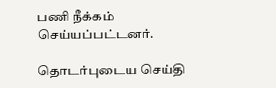பணி நீக்கம் செய்யப்பட்டனர்.

தொடர்புடைய செய்தி